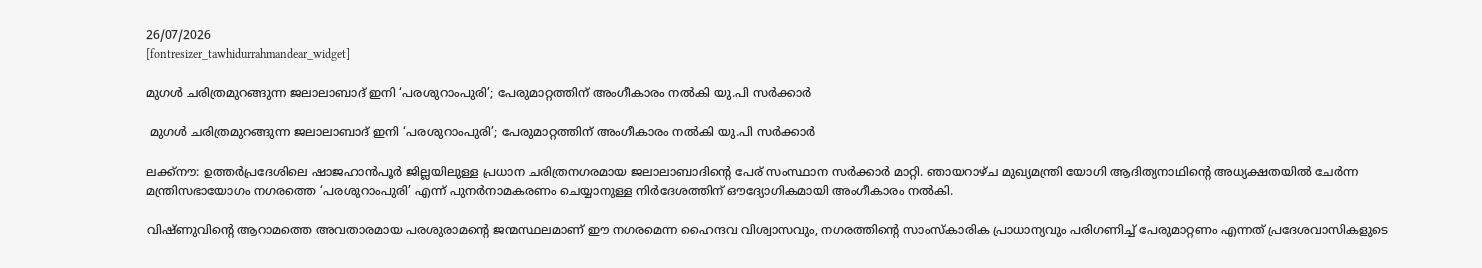26/07/2026
[fontresizer_tawhidurrahmandear_widget]

മുഗൾ ചരിത്രമുറങ്ങുന്ന ജലാലാബാദ് ഇനി ‘പരശുറാംപുരി’; പേരുമാറ്റത്തിന് അംഗീകാരം നൽകി യു.പി സർക്കാർ

 മുഗൾ ചരിത്രമുറങ്ങുന്ന ജലാലാബാദ് ഇനി ‘പരശുറാംപുരി’; പേരുമാറ്റത്തിന് അംഗീകാരം നൽകി യു.പി സർക്കാർ

ലക്ക്നൗ: ഉത്തർപ്രദേശിലെ ഷാജഹാൻപൂർ ജില്ലയിലുള്ള പ്രധാന ചരിത്രനഗരമായ ജലാലാബാദിന്റെ പേര് സംസ്ഥാന സർക്കാർ മാറ്റി. ഞായറാഴ്ച മുഖ്യമന്ത്രി യോഗി ആദിത്യനാഥിൻ്റെ അധ്യക്ഷതയിൽ ചേർന്ന മന്ത്രിസഭായോഗം നഗരത്തെ ‘പരശുറാംപുരി’ എന്ന് പുനർനാമകരണം ചെയ്യാനുള്ള നിർദേശത്തിന് ഔദ്യോഗികമായി അംഗീകാരം നൽകി.

വിഷ്ണുവിന്റെ ആറാമത്തെ അവതാരമായ പരശുരാമന്റെ ജന്മസ്ഥലമാണ് ഈ നഗരമെന്ന ഹൈന്ദവ വിശ്വാസവും, നഗരത്തിന്റെ സാംസ്കാരിക പ്രാധാന്യവും പരിഗണിച്ച് പേരുമാറ്റണം എന്നത് പ്രദേശവാസികളുടെ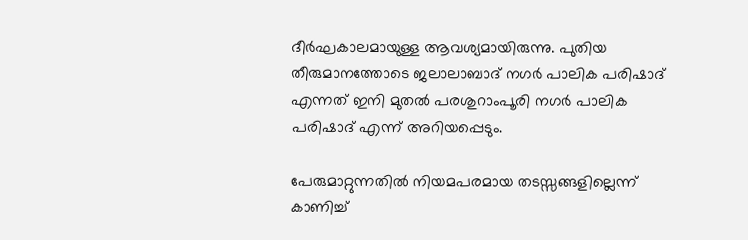ദീർഘകാലമായുള്ള ആവശ്യമായിരുന്നു. പുതിയ തീരുമാനത്തോടെ ജലാലാബാദ് നഗർ പാലിക പരിഷാദ് എന്നത് ഇനി മുതൽ പരശുറാംപൂരി നഗർ പാലിക പരിഷാദ് എന്ന് അറിയപ്പെടും.

പേരുമാറ്റുന്നതിൽ നിയമപരമായ തടസ്സങ്ങളില്ലെന്ന് കാണിച്ച്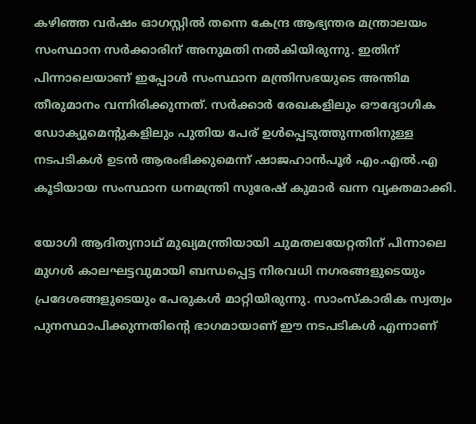കഴിഞ്ഞ വർഷം ഓഗസ്റ്റിൽ തന്നെ കേന്ദ്ര ആഭ്യന്തര മന്ത്രാലയം സംസ്ഥാന സർക്കാരിന് അനുമതി നൽകിയിരുന്നു. ഇതിന് പിന്നാലെയാണ് ഇപ്പോൾ സംസ്ഥാന മന്ത്രിസഭയുടെ അന്തിമ തീരുമാനം വന്നിരിക്കുന്നത്. സർക്കാർ രേഖകളിലും ഔദ്യോഗിക ഡോക്യുമെന്റുകളിലും പുതിയ പേര് ഉൾപ്പെടുത്തുന്നതിനുള്ള നടപടികൾ ഉടൻ ആരംഭിക്കുമെന്ന് ഷാജഹാൻപൂർ എം.എൽ.എ കൂടിയായ സംസ്ഥാന ധനമന്ത്രി സുരേഷ് കുമാർ ഖന്ന വ്യക്തമാക്കി.

യോഗി ആദിത്യനാഥ് മുഖ്യമന്ത്രിയായി ചുമതലയേറ്റതിന് പിന്നാലെ മുഗൾ കാലഘട്ടവുമായി ബന്ധപ്പെട്ട നിരവധി നഗരങ്ങളുടെയും പ്രദേശങ്ങളുടെയും പേരുകൾ മാറ്റിയിരുന്നു. സാംസ്കാരിക സ്വത്വം പുനസ്ഥാപിക്കുന്നതിന്റെ ഭാഗമായാണ് ഈ നടപടികൾ എന്നാണ്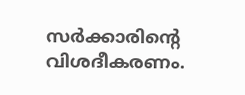സർക്കാരിന്റെ വിശദീകരണം.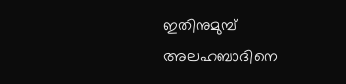ഇതിനുമുമ്പ് അലഹബാദിനെ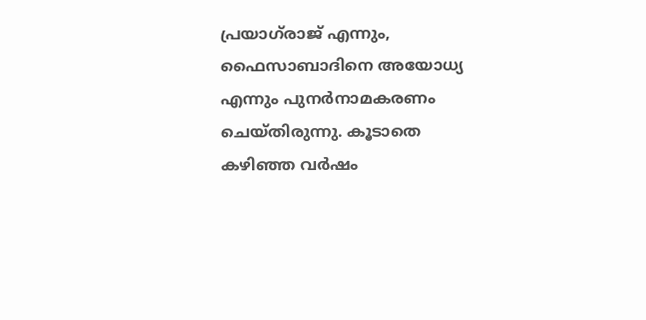പ്രയാഗ്‌രാജ് എന്നും, ഫൈസാബാദിനെ അയോധ്യ എന്നും പുനർനാമകരണം ചെയ്തിരുന്നു. കൂടാതെ കഴിഞ്ഞ വർഷം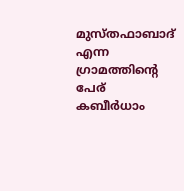മുസ്തഫാബാദ് എന്ന ഗ്രാമത്തിന്റെ പേര് കബീർധാം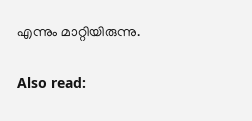എന്നും മാറ്റിയിരുന്നു.

Also read: